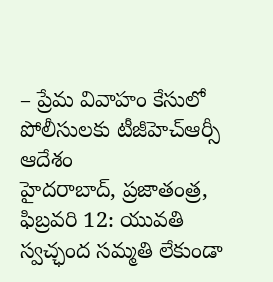– ప్రేమ వివాహం కేసులో పోలీసులకు టీజీహెచ్ఆర్సీ ఆదేశం
హైదరాబాద్, ప్రజాతంత్ర, ఫిబ్రవరి 12: యువతి స్వచ్ఛంద సమ్మతి లేకుండా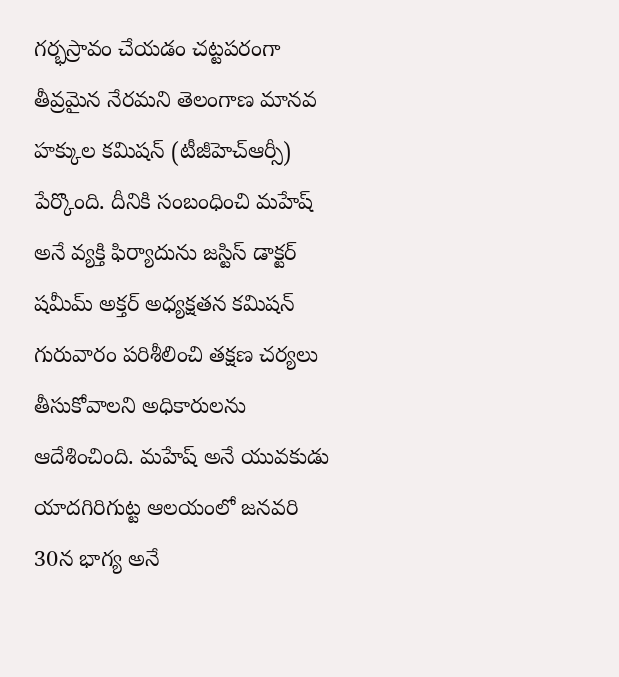గర్భస్రావం చేయడం చట్టపరంగా తీవ్రమైన నేరమని తెలంగాణ మానవ హక్కుల కమిషన్ (టీజీహెచ్ఆర్సీ) పేర్కొంది. దీనికి సంబంధించి మహేష్ అనే వ్యక్తి ఫిర్యాదును జస్టిస్ డాక్టర్ షమీమ్ అక్తర్ అధ్యక్షతన కమిషన్ గురువారం పరిశీలించి తక్షణ చర్యలు తీసుకోవాలని అధికారులను ఆదేశించింది. మహేష్ అనే యువకుడు యాదగిరిగుట్ట ఆలయంలో జనవరి 30న భాగ్య అనే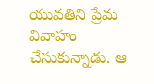యువతిని ప్రేమ వివాహం చేసుకున్నాడు. ఆ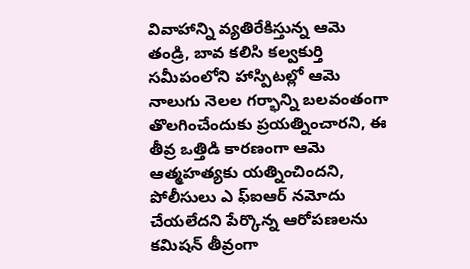వివాహాన్ని వ్యతిరేకిస్తున్న ఆమె తండ్రి, బావ కలిసి కల్వకుర్తి సమీపంలోని హాస్పిటల్లో ఆమె నాలుగు నెలల గర్భాన్ని బలవంతంగా తొలగించేందుకు ప్రయత్నించారని, ఈ తీవ్ర ఒత్తిడి కారణంగా ఆమె ఆత్మహత్యకు యత్నించిందని, పోలీసులు ఎ ఫ్ఐఆర్ నమోదు చేయలేదని పేర్కొన్న ఆరోపణలను కమిషన్ తీవ్రంగా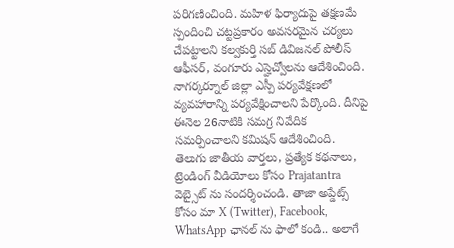పరిగణించింది. మహిళ ఫిర్యాదుపై తక్షణమే స్పందించి చట్టప్రకారం అవసరమైన చర్యలు చేపట్టాలని కల్వకుర్తి సబ్ డివిజనల్ పోలీస్ ఆఫీసర్, వంగూరు ఎస్హెచ్వోలను ఆదేశించింది. నాగర్కర్నూల్ జిల్లా ఎస్పీ పర్యవేక్షణలో వ్యవహారాన్ని పర్యవేక్షించాలని పేర్కొంది. దీనిపై ఈనెల 26నాటికి సమగ్ర నివేదిక సమర్పించాలని కమిషన్ ఆదేశించింది.
తెలుగు జాతీయ వార్తలు, ప్రత్యేక కథనాలు, ట్రెండింగ్ వీడియోలు కోసం Prajatantra వెబ్సైట్ ను సందర్శించండి. తాజా అప్డేట్స్ కోసం మా X (Twitter), Facebook, WhatsApp ఛానల్ ను ఫాలో కండి.. అలాగే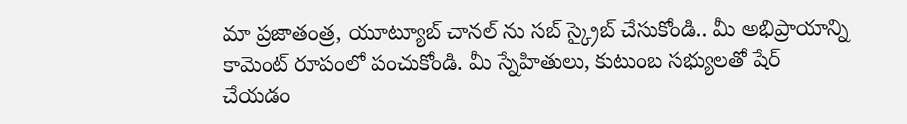మా ప్రజాతంత్ర, యూట్యూబ్ చానల్ ను సబ్ స్క్రైబ్ చేసుకోండి.. మీ అభిప్రాయాన్ని కామెంట్ రూపంలో పంచుకోండి. మీ స్నేహితులు, కుటుంబ సభ్యులతో షేర్ చేయడం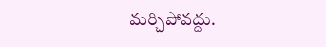మర్చిపోవద్దు.